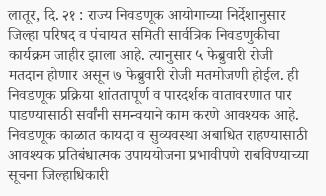लातूर, दि. २१ : राज्य निवडणूक आयोगाच्या निर्देशानुसार जिल्हा परिषद व पंचायत समिती सार्वत्रिक निवडणुकीचा कार्यक्रम जाहीर झाला आहे. त्यानुसार ५ फेब्रुवारी रोजी मतदान होणार असून ७ फेब्रुवारी रोजी मतमोजणी होईल. ही निवडणूक प्रक्रिया शांततापूर्ण व पारदर्शक वातावरणात पार पाडण्यासाठी सर्वांनी समन्वयाने काम करणे आवश्यक आहे. निवडणूक काळात कायदा व सुव्यवस्था अबाधित राहण्यासाठी आवश्यक प्रतिबंधात्मक उपाययोजना प्रभावीपणे राबविण्याच्या सूचना जिल्हाधिकारी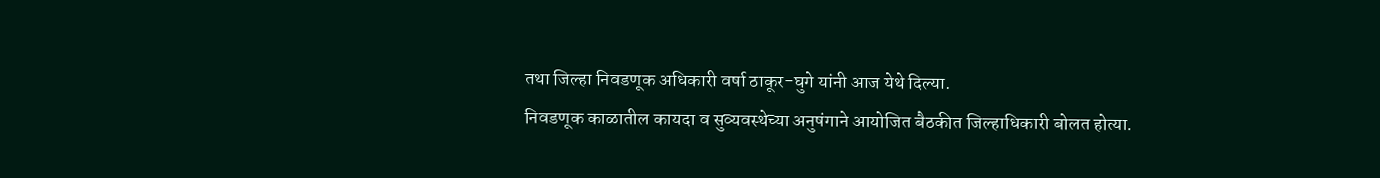तथा जिल्हा निवडणूक अधिकारी वर्षा ठाकूर-घुगे यांनी आज येथे दिल्या.
निवडणूक काळातील कायदा व सुव्यवस्थेच्या अनुषंगाने आयोजित बैठकीत जिल्हाधिकारी बोलत होत्या.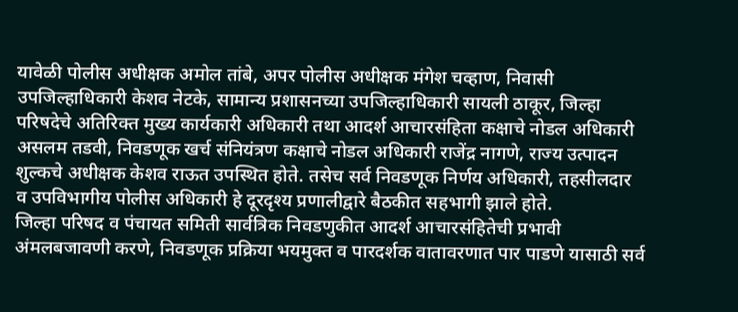यावेळी पोलीस अधीक्षक अमोल तांबे, अपर पोलीस अधीक्षक मंगेश चव्हाण, निवासी उपजिल्हाधिकारी केशव नेटके, सामान्य प्रशासनच्या उपजिल्हाधिकारी सायली ठाकूर, जिल्हा परिषदेचे अतिरिक्त मुख्य कार्यकारी अधिकारी तथा आदर्श आचारसंहिता कक्षाचे नोडल अधिकारी असलम तडवी, निवडणूक खर्च संनियंत्रण कक्षाचे नोडल अधिकारी राजेंद्र नागणे, राज्य उत्पादन शुल्कचे अधीक्षक केशव राऊत उपस्थित होते. तसेच सर्व निवडणूक निर्णय अधिकारी, तहसीलदार व उपविभागीय पोलीस अधिकारी हे दूरदृश्य प्रणालीद्वारे बैठकीत सहभागी झाले होते.
जिल्हा परिषद व पंचायत समिती सार्वत्रिक निवडणुकीत आदर्श आचारसंहितेची प्रभावी अंमलबजावणी करणे, निवडणूक प्रक्रिया भयमुक्त व पारदर्शक वातावरणात पार पाडणे यासाठी सर्व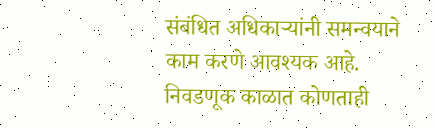संबंधित अधिकाऱ्यांनी समन्वयाने काम करणे आवश्यक आहे. निवडणूक काळात कोणताही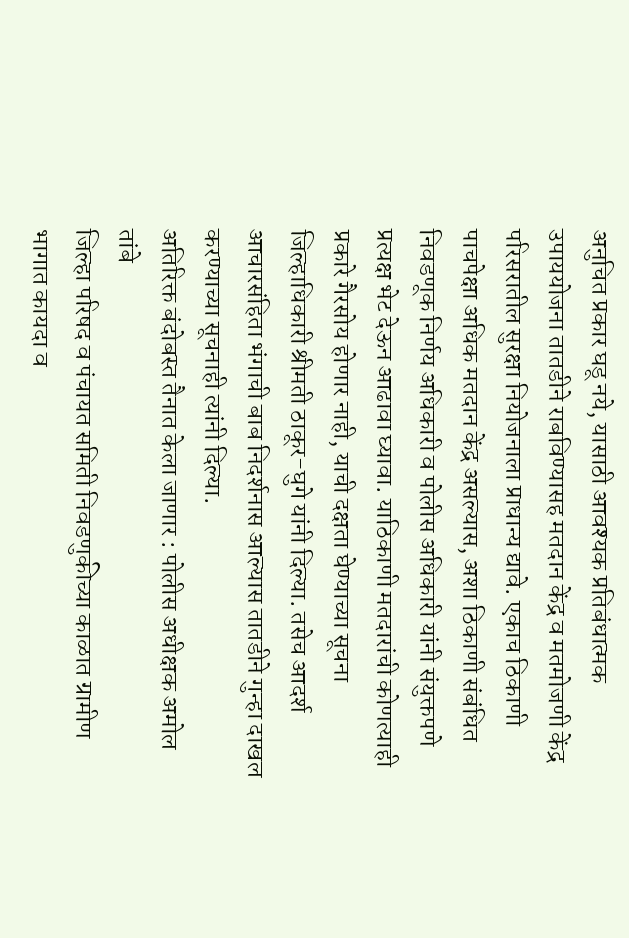अनुचित प्रकार घडू नये, यासाठी आवश्यक प्रतिबंधात्मक उपाययोजना तातडीने राबविण्यासह मतदान केंद्र व मतमोजणी केंद्र परिसरातील सुरक्षा नियोजनाला प्राधान्य द्यावे. एकाच ठिकाणी पाचपेक्षा अधिक मतदान केंद्र असल्यास, अशा ठिकाणी संबंधित निवडणूक निर्णय अधिकारी व पोलीस अधिकारी यांनी संयुक्तपणे प्रत्यक्ष भेट देऊन आढावा घ्यावा. याठिकाणी मतदारांची कोणत्याही प्रकारे गैरसोय होणार नाही, याची दक्षता घेण्याच्या सूचना जिल्हाधिकारी श्रीमती ठाकूर-घुगे यांनी दिल्या. तसेच आदर्श आचारसंहिता भंगाची बाब निदर्शनास आल्यास तातडीने गुन्हा दाखल करण्याच्या सूचनाही त्यांनी दिल्या.
अतिरिक्त बंदोबस्त तैनात केला जाणार : पोलीस अधीक्षक अमोल तांबे
जिल्हा परिषद व पंचायत समिती निवडणुकीच्या काळात ग्रामीण भागात कायदा व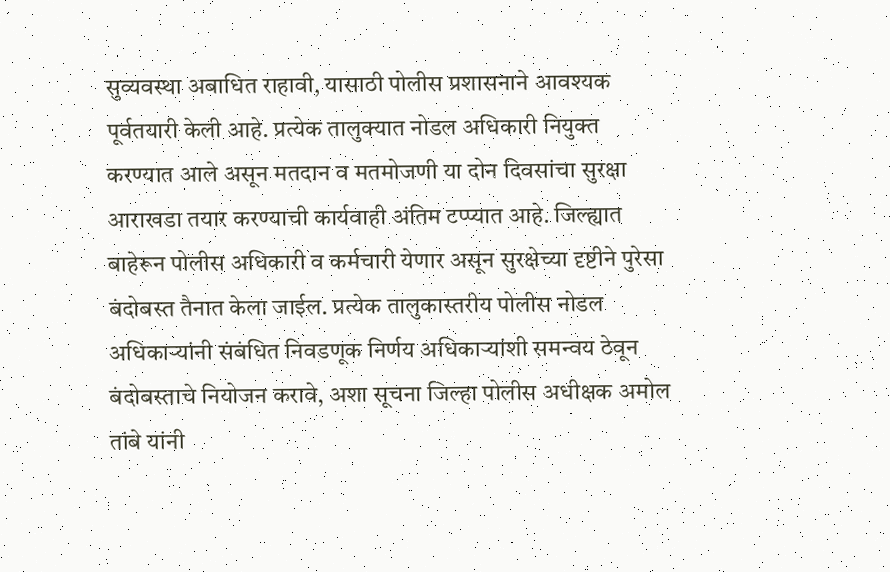सुव्यवस्था अबाधित राहावी, यासाठी पोलीस प्रशासनाने आवश्यक पूर्वतयारी केली आहे. प्रत्येक तालुक्यात नोडल अधिकारी नियुक्त करण्यात आले असून मतदान व मतमोजणी या दोन दिवसांचा सुरक्षा आराखडा तयार करण्याची कार्यवाही अंतिम टप्प्यात आहे. जिल्ह्यात बाहेरून पोलीस अधिकारी व कर्मचारी येणार असून सुरक्षेच्या दृष्टीने पुरेसा बंदोबस्त तैनात केला जाईल. प्रत्येक तालुकास्तरीय पोलीस नोडल अधिकाऱ्यांनी संबंधित निवडणूक निर्णय अधिकाऱ्यांशी समन्वय ठेवून बंदोबस्ताचे नियोजन करावे, अशा सूचना जिल्हा पोलीस अधीक्षक अमोल तांबे यांनी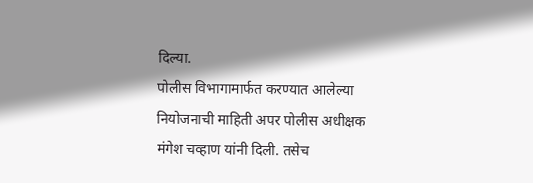दिल्या.
पोलीस विभागामार्फत करण्यात आलेल्या नियोजनाची माहिती अपर पोलीस अधीक्षक मंगेश चव्हाण यांनी दिली. तसेच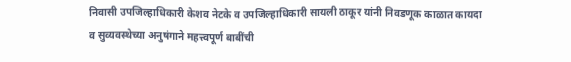निवासी उपजिल्हाधिकारी केशव नेटके व उपजिल्हाधिकारी सायली ठाकूर यांनी निवडणूक काळात कायदा व सुव्यवस्थेच्या अनुषंगाने महत्त्वपूर्ण बाबींची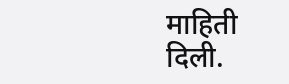माहिती दिली.